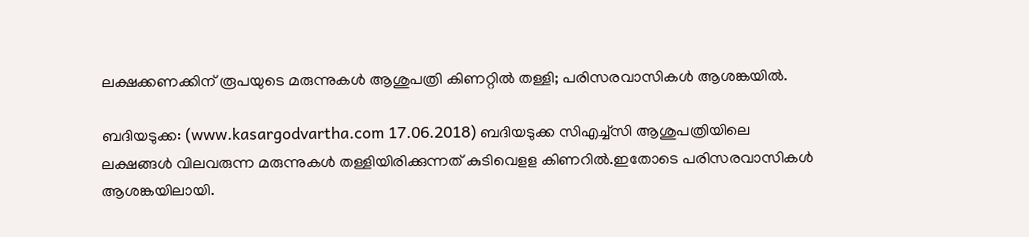ലക്ഷക്കണക്കിന് രൂപയുടെ മരുന്നുകള്‍ ആശുപത്രി കിണറ്റില്‍ തള്ളി; പരിസരവാസികള്‍ ആശങ്കയില്‍.

ബദിയടുക്ക: (www.kasargodvartha.com 17.06.2018) ബദിയടുക്ക സിഎച്ച്സി ആശുപത്രിയിലെ  ലക്ഷങ്ങള്‍ വിലവരുന്ന മരുന്നുകള്‍ തള്ളിയിരിക്കുന്നത് കുടിവെളള കിണറില്‍.ഇതോടെ പരിസരവാസികള്‍ ആശങ്കയിലായി.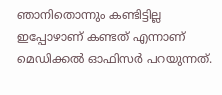ഞാനിതൊന്നും കണ്ടിട്ടില്ല ഇപ്പോഴാണ് കണ്ടത് എന്നാണ്  മെഡിക്കല്‍ ഓഫിസര്‍ പറയുന്നത്.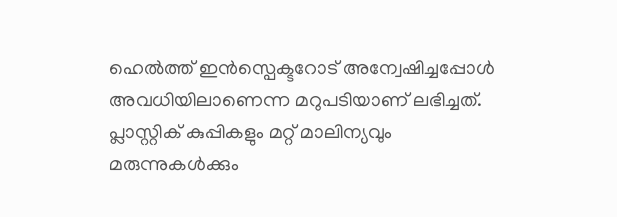ഹെല്‍ത്ത് ഇന്‍സ്പെക്ടറോട് അന്വേഷിച്ചപ്പോള്‍  അവധിയിലാണെന്ന മറുപടിയാണ് ലഭിച്ചത്.  പ്ലാസ്റ്റിക് കുപ്പികളും മറ്റ് മാലിന്യവും മരുന്നുകള്‍ക്കും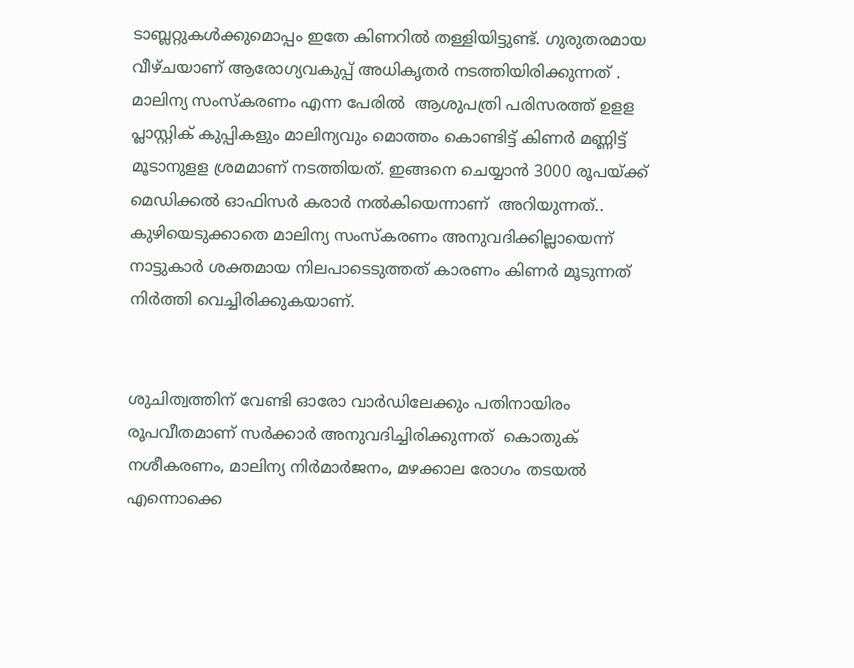ടാബ്ലറ്റുകള്‍ക്കുമൊപ്പം ഇതേ കിണറില്‍ തള്ളിയിട്ടുണ്ട്. ഗുരുതരമായ വീഴ്ചയാണ് ആരോഗ്യവകുപ്പ് അധികൃതര്‍ നടത്തിയിരിക്കുന്നത് .
മാലിന്യ സംസ്‌കരണം എന്ന പേരില്‍  ആശുപത്രി പരിസരത്ത് ഉളള പ്ലാസ്റ്റിക് കുപ്പികളും മാലിന്യവും മൊത്തം കൊണ്ടിട്ട് കിണര്‍ മണ്ണിട്ട് മൂടാനുളള ശ്രമമാണ് നടത്തിയത്. ഇങ്ങനെ ചെയ്യാന്‍ 3000 രൂപയ്ക്ക്  മെഡിക്കല്‍ ഓഫിസര്‍ കരാര്‍ നല്‍കിയെന്നാണ്  അറിയുന്നത്.. കുഴിയെടുക്കാതെ മാലിന്യ സംസ്‌കരണം അനുവദിക്കില്ലായെന്ന് നാട്ടുകാര്‍ ശക്തമായ നിലപാടെടുത്തത് കാരണം കിണര്‍ മൂടുന്നത് നിര്‍ത്തി വെച്ചിരിക്കുകയാണ്.


ശുചിത്വത്തിന് വേണ്ടി ഓരോ വാര്‍ഡിലേക്കും പതിനായിരം രൂപവീതമാണ് സര്‍ക്കാര്‍ അനുവദിച്ചിരിക്കുന്നത്  കൊതുക് നശീകരണം, മാലിന്യ നിര്‍മാര്‍ജനം, മഴക്കാല രോഗം തടയല്‍ എന്നൊക്കെ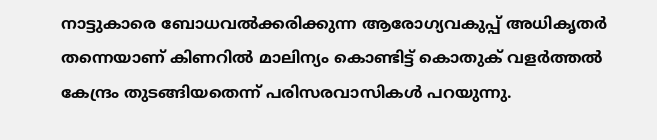നാട്ടുകാരെ ബോധവല്‍ക്കരിക്കുന്ന ആരോഗ്യവകുപ്പ് അധികൃതര്‍ തന്നെയാണ് കിണറില്‍ മാലിന്യം കൊണ്ടിട്ട് കൊതുക് വളര്‍ത്തല്‍ കേന്ദ്രം തുടങ്ങിയതെന്ന് പരിസരവാസികള്‍ പറയുന്നു.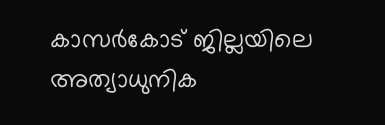കാസര്‍കോട് ജില്ലയിലെ  അത്യാധുനിക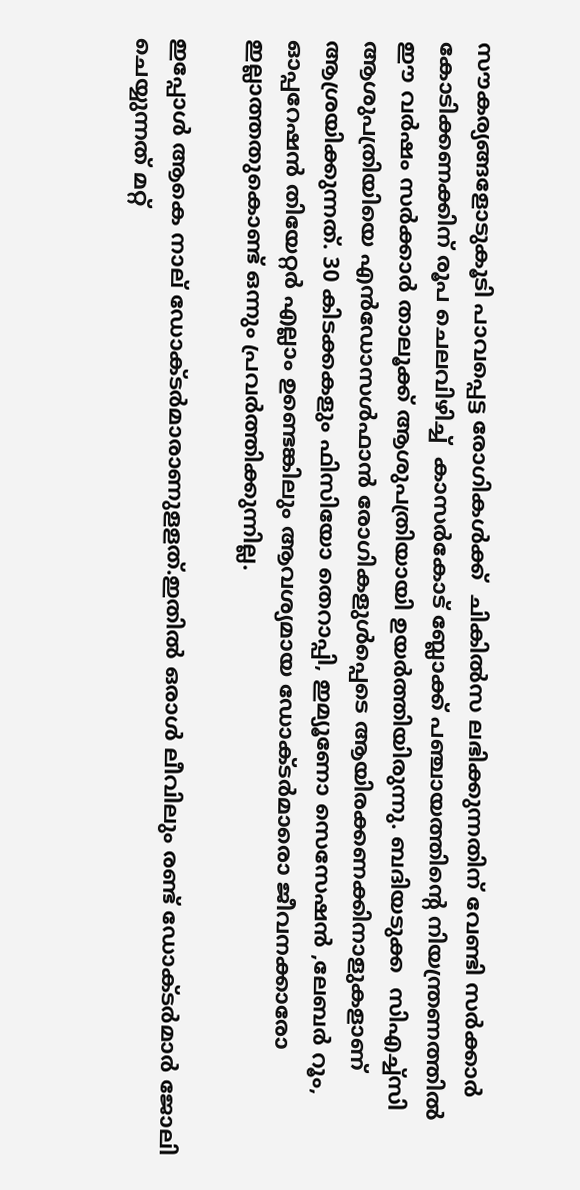സൗകര്യങ്ങളോടുകൂടി പാവപ്പെട്ട രോഗികള്‍ക്ക്  ചികില്‍സ ലഭിക്കുന്നതിന് വേണ്ടി സര്‍ക്കാര്‍  കോടിക്കണക്കിന് രൂപ ചെലവിഴിച്ച്  കാസര്‍കോട് ബ്ലോക്ക് പഞ്ചായത്തിന്റെ നിയന്ത്രണത്തില്‍  ഈ വര്‍ഷം സര്‍ക്കാര്‍ താലൂക്ക് ആശുപത്രിയായി ഉയര്‍ത്തിയിരുന്നു. ബദിയടുക്ക  സിഎച്ച്സി ആശുപത്രിയിയെ എന്‍ഡോസള്‍ഫാന്‍ രോഗികളുള്‍പ്പെടെ ആയിരക്കണക്കിനാളുകളാണ്  ആശ്രയിക്കുന്നത്. 30 കിടക്കകളും ഫിസിയോ തെറാപ്പി, ഇമ്യൂണോ സെസേഷന്‍ ,ലേബര്‍ റൂം, ഓപ്പറേഷന്‍ തിയേറ്റര്‍ എല്ലാം ഉണ്ടെങ്കിലും ആവശ്യമായ ഡോക്ടര്‍മാരൊ ജീവനക്കാരോ ഇല്ലാത്തതുകൊണ്ട് ഒന്നും പ്രവര്‍ത്തിക്കുന്നില്ല.

ഇപ്പോള്‍ ആകെ നാല് ഡോക്ടര്‍മാരാണുളളത്.ഇതില്‍ ഒരാള്‍ ലീവിലും രണ്ട് ഡോക്ടര്‍മാര്‍ ജോലി ചെയ്യുന്നത് മറ്റ്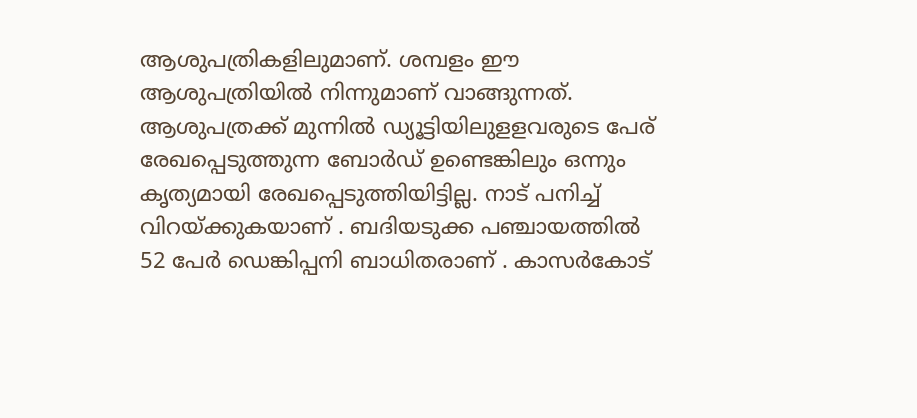ആശുപത്രികളിലുമാണ്. ശമ്പളം ഈ ആശുപത്രിയില്‍ നിന്നുമാണ് വാങ്ങുന്നത്. ആശുപത്രക്ക് മുന്നില്‍ ഡ്യൂട്ടിയിലുളളവരുടെ പേര് രേഖപ്പെടുത്തുന്ന ബോര്‍ഡ് ഉണ്ടെങ്കിലും ഒന്നും കൃത്യമായി രേഖപ്പെടുത്തിയിട്ടില്ല. നാട് പനിച്ച് വിറയ്ക്കുകയാണ് . ബദിയടുക്ക പഞ്ചായത്തില്‍  52 പേര്‍ ഡെങ്കിപ്പനി ബാധിതരാണ് . കാസര്‍കോട്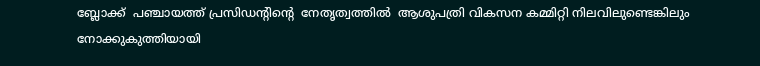ബ്ലോക്ക്  പഞ്ചായത്ത് പ്രസിഡന്റിന്റെ  നേതൃത്വത്തില്‍  ആശുപത്രി വികസന കമ്മിറ്റി നിലവിലുണ്ടെങ്കിലും  നോക്കുകുത്തിയായി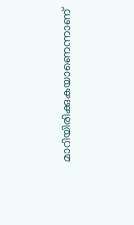മാറിയിരിക്കുകയാണെന്നാണ്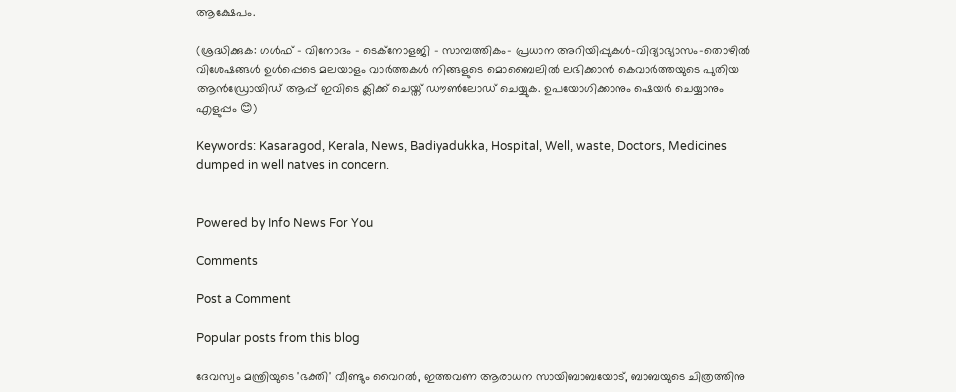ആക്ഷേപം.

(ശ്രദ്ധിക്കുക: ഗൾഫ് - വിനോദം - ടെക്നോളജി - സാമ്പത്തികം- പ്രധാന അറിയിപ്പുകൾ-വിദ്യാഭ്യാസം-തൊഴിൽ വിശേഷങ്ങൾ ഉൾപ്പെടെ മലയാളം വാർത്തകൾ നിങ്ങളുടെ മൊബൈലിൽ ലഭിക്കാൻ കെവാർത്തയുടെ പുതിയ ആൻഡ്രോയിഡ് ആപ്പ് ഇവിടെ ക്ലിക്ക് ചെയ്ത് ഡൗൺലോഡ് ചെയ്യുക. ഉപയോഗിക്കാനും ഷെയർ ചെയ്യാനും എളുപ്പം 😊)

Keywords: Kasaragod, Kerala, News, Badiyadukka, Hospital, Well, waste, Doctors, Medicines dumped in well natves in concern.


Powered by Info News For You

Comments

Post a Comment

Popular posts from this blog

ദേവസ്വം മന്ത്രിയുടെ 'ഭക്തി' വീണ്ടും വൈറല്‍, ഇത്തവണ ആരാധന സായിബാബയോട്, ബാബയുടെ ചിത്രത്തിനു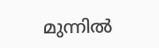മുന്നില്‍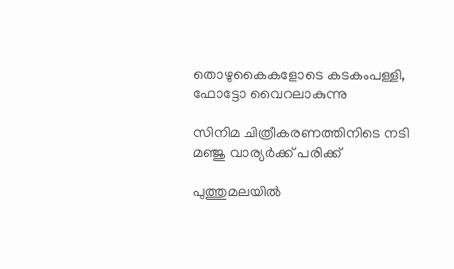തൊഴുകൈകളോടെ കടകംപള്ളി, ഫോട്ടോ വൈറലാകുന്നു

സിനിമ ചിത്രീകരണത്തിനിടെ നടി മഞ്ജു വാര്യര്‍ക്ക് പരിക്ക്

പുത്തുമലയില്‍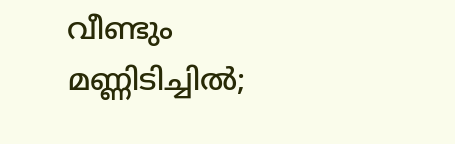വീണ്ടും മണ്ണിടിച്ചില്‍;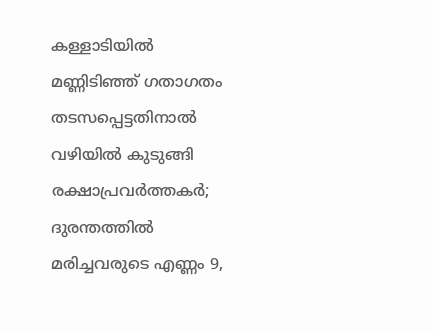കള്ളാടിയില്‍ മണ്ണിടിഞ്ഞ് ഗതാഗതം തടസപ്പെട്ടതിനാല്‍ വഴിയില്‍ കുടുങ്ങി രക്ഷാപ്രവര്‍ത്തകര്‍; ദുരന്തത്തില്‍ മരിച്ചവരുടെ എണ്ണം 9,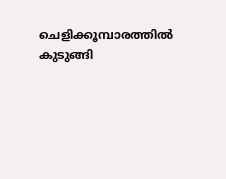ചെളിക്കൂമ്പാരത്തില്‍ കുടുങ്ങി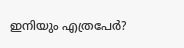ഇനിയും എത്രപേര്‍?